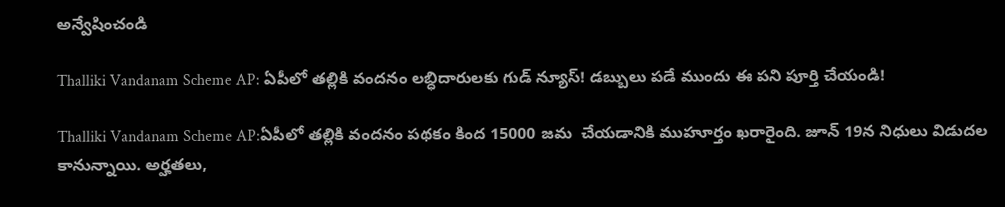అన్వేషించండి

Thalliki Vandanam Scheme AP: ఏపీలో తల్లికి వందనం లబ్ధిదారులకు గుడ్ న్యూస్! డబ్బులు పడే ముందు ఈ పని పూర్తి చేయండి!

Thalliki Vandanam Scheme AP:ఏపీలో తల్లికి వందనం పథకం కింద 15000 జమ  చేయడానికి ముహూర్తం ఖరారైంది. జూన్ 19న నిధులు విడుదల కానున్నాయి. అర్హతలు,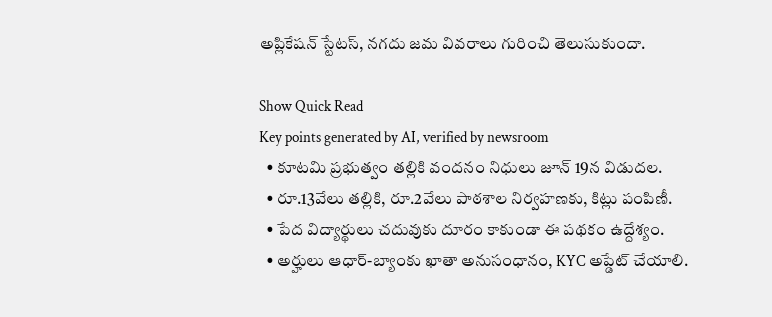అప్లికేషన్‌ స్టేటస్‌, నగదు జమ వివరాలు గురించి తెలుసుకుందా.

Show Quick Read
Key points generated by AI, verified by newsroom
  • కూటమి ప్రభుత్వం తల్లికి వందనం నిధులు జూన్ 19న విడుదల.
  • రూ.13వేలు తల్లికి, రూ.2వేలు పాఠశాల నిర్వహణకు, కిట్లు పంపిణీ.
  • పేద విద్యార్థులు చదువుకు దూరం కాకుండా ఈ పథకం ఉద్దేశ్యం.
  • అర్హులు ఆధార్-బ్యాంకు ఖాతా అనుసంధానం, KYC అప్డేట్ చేయాలి.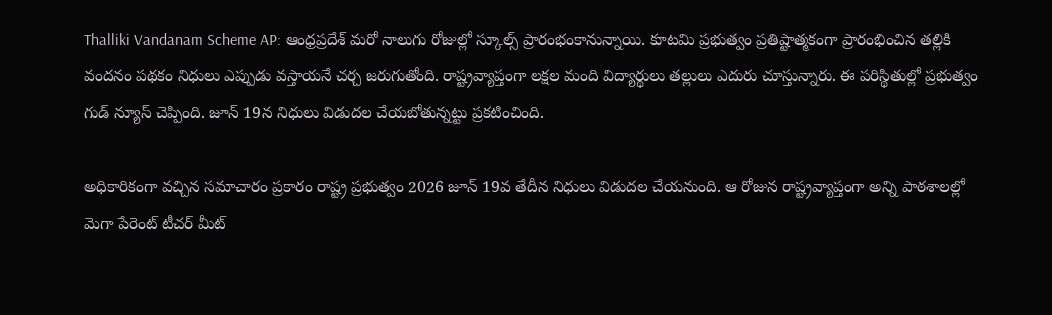Thalliki Vandanam Scheme AP: ఆంధ్రప్రదేశ్‌ మరో నాలుగు రోజుల్లో స్కూల్స్ ప్రారంభంకానున్నాయి. కూటమి ప్రభుత్వం ప్రతిష్టాత్మకంగా ప్రారంభించిన తల్లికి వందనం పథకం నిధులు ఎప్పుడు వస్తాయనే చర్చ జరుగుతోంది. రాష్ట్రవ్యాప్తంగా లక్షల మంది విద్యార్థులు తల్లులు ఎదురు చూస్తున్నారు. ఈ పరిస్థితుల్లో ప్రభుత్వం గుడ్ న్యూస్ చెప్పింది. జూన్ 19న నిధులు విడుదల చేయబోతున్నట్టు ప్రకటించింది.

అధికారికంగా వచ్చిన సమాచారం ప్రకారం రాష్ట్ర ప్రభుత్వం 2026 జూన్ 19వ తేదీన నిధులు విడుదల చేయనుంది. ఆ రోజున రాష్ట్రవ్యాప్తంగా అన్ని పాఠశాలల్లో మెగా పేరెంట్ టీచర్ మీట్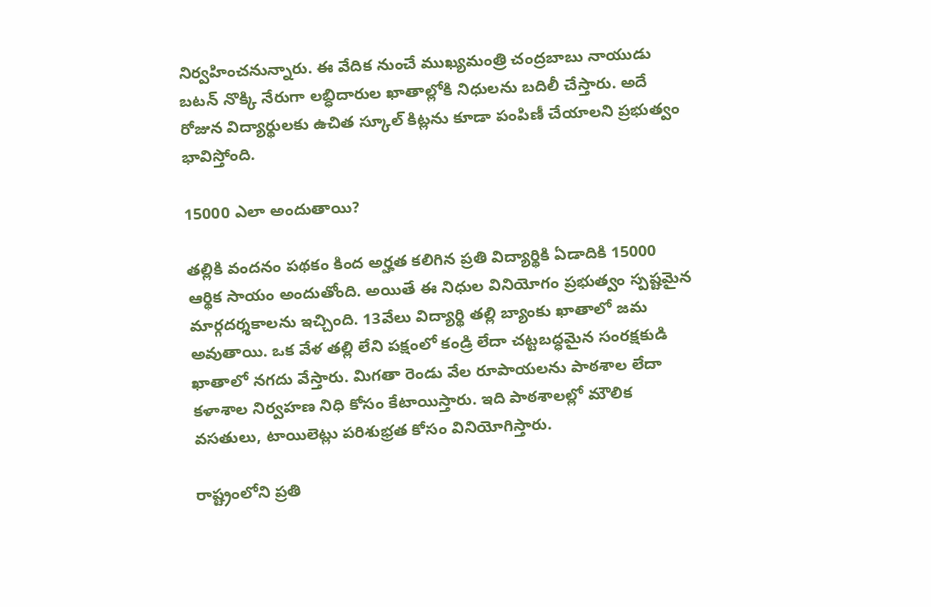నిర్వహించనున్నారు. ఈ వేదిక నుంచే ముఖ్యమంత్రి చంద్రబాబు నాయుడు బటన్ నొక్కి నేరుగా లబ్ధిదారుల ఖాతాల్లోకి నిధులను బదిలీ చేస్తారు. అదే రోజున విద్యార్థులకు ఉచిత స్కూల్ కిట్లను కూడా పంపిణీ చేయాలని ప్రభుత్వం భావిస్తోంది.

15000 ఎలా అందుతాయి?

తల్లికి వందనం పథకం కింద అర్హత కలిగిన ప్రతి విద్యార్థికి ఏడాదికి 15000 ఆర్థిక సాయం అందుతోంది. అయితే ఈ నిధుల వినియోగం ప్రభుత్వం స్పష్టమైన మార్గదర్శకాలను ఇచ్చింది. 13వేలు విద్యార్థి తల్లి బ్యాంకు ఖాతాలో జమ అవుతాయి. ఒక వేళ తల్లి లేని పక్షంలో కండ్రి లేదా చట్టబద్ధమైన సంరక్షకుడి ఖాతాలో నగదు వేస్తారు. మిగతా రెండు వేల రూపాయలను పాఠశాల లేదా కళాశాల నిర్వహణ నిధి కోసం కేటాయిస్తారు. ఇది పాఠశాలల్లో మౌలిక వసతులు, టాయిలెట్లు పరిశుభ్రత కోసం వినియోగిస్తారు.

రాష్ట్రంలోని ప్రతి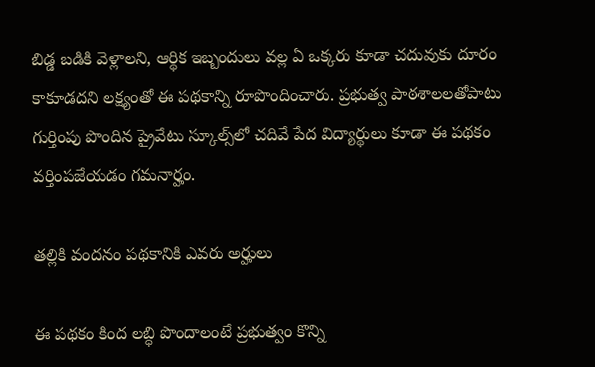బిడ్డ బడికి వెళ్లాలని, ఆర్థిక ఇబ్బందులు వల్ల ఏ ఒక్కరు కూడా చదువుకు దూరం కాకూడదని లక్ష్యంతో ఈ పథకాన్ని రూపొందించారు. ప్రభుత్వ పాఠశాలలతోపాటు గుర్తింపు పొందిన ప్రైవేటు స్కూల్స్‌లో చదివే పేద విద్యార్థులు కూడా ఈ పథకం వర్తింపజేయడం గమనార్హం.

తల్లికి వందనం పథకానికి ఎవరు అర్హులు

ఈ పథకం కింద లబ్ధి పొందాలంటే ప్రభుత్వం కొన్ని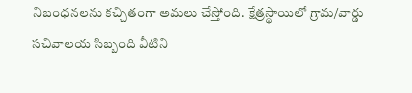నిబంధనలను కచ్చితంగా అమలు చేస్తోంది. క్షేత్రస్థాయిలో గ్రామ/వార్డు సచివాలయ సిబ్బంది వీటిని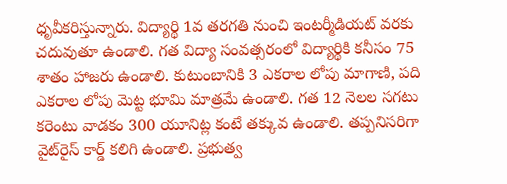ధృవీకరిస్తున్నారు. విద్యార్థి 1వ తరగతి నుంచి ఇంటర్మీడియట్‌ వరకు చదువుతూ ఉండాలి. గత విద్యా సంవత్సరంలో విద్యార్థికి కనీసం 75 శాతం హాజరు ఉండాలి. కుటుంబానికి 3 ఎకరాల లోపు మాగాణి, పది ఎకరాల లోపు మెట్ట భూమి మాత్రమే ఉండాలి. గత 12 నెలల సగటు కరెంటు వాడకం 300 యూనిట్ల కంటే తక్కువ ఉండాలి. తప్పనిసరిగా వైట్‌రైస్ కార్డ్ కలిగి ఉండాలి. ప్రభుత్వ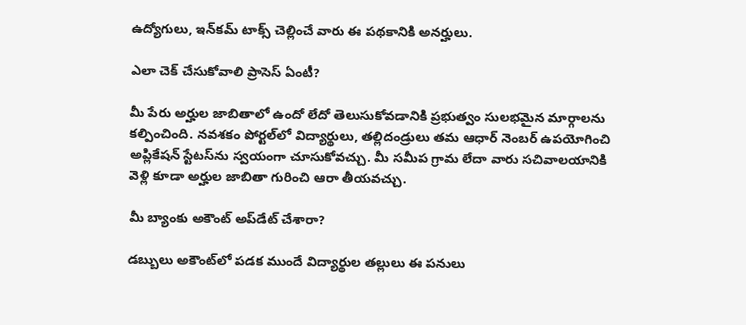ఉద్యోగులు, ఇన్‌కమ్‌ టాక్స్‌ చెల్లించే వారు ఈ పథకానికి అనర్హులు.

ఎలా చెక్ చేసుకోవాలి ప్రాసెస్ ఏంటీ?

మీ పేరు అర్హుల జాబితాలో ఉందో లేదో తెలుసుకోవడానికి ప్రభుత్వం సులభమైన మార్గాలను కల్పించింది. నవశకం పోర్టల్‌లో విద్యార్థులు, తల్లిదండ్రులు తమ ఆధార్ నెంబర్‌ ఉపయోగించి అప్లికేషన్ స్టేటస్‌ను స్వయంగా చూసుకోవచ్చు. మీ సమీప గ్రామ లేదా వారు సచివాలయానికి వెళ్లి కూడా అర్హుల జాబితా గురించి ఆరా తీయవచ్చు.

మీ బ్యాంకు అకౌంట్ అప్‌డేట్‌ చేశారా?

డబ్బులు అకౌంట్‌లో పడక ముందే విద్యార్థుల తల్లులు ఈ పనులు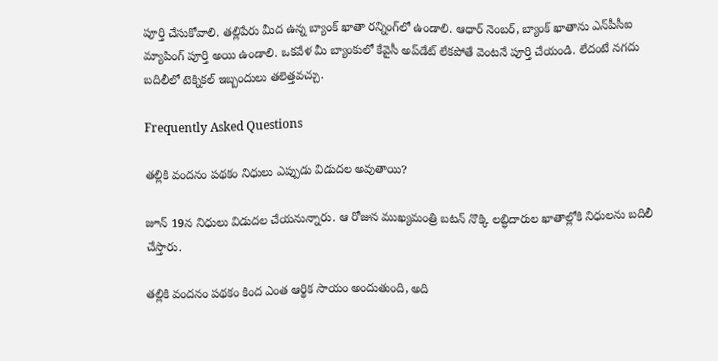పూర్తి చేసుకోవాలి. తల్లిపేరు మీద ఉన్న బ్యాంక్ ఖాతా రన్నింగ్‌లో ఉండాలి. ఆధార్ నెంబర్‌, బ్యాంక్ ఖాతాను ఎన్‌పీసీఐ మ్యాపింగ్ పూర్తి అయి ఉండాలి. ఒకవేళ మీ బ్యాంకులో కేవైసీ అప్‌డేట్ లేకపోతే వెంటనే పూర్తి చేయండి. లేదంటే నగదు బదిలీలో టెక్నికల్ ఇబ్బందులు తలెత్తవచ్చు.

Frequently Asked Questions

తల్లికి వందనం పథకం నిధులు ఎప్పుడు విడుదల అవుతాయి?

జూన్ 19న నిధులు విడుదల చేయనున్నారు. ఆ రోజున ముఖ్యమంత్రి బటన్ నొక్కి లబ్ధిదారుల ఖాతాల్లోకి నిధులను బదిలీ చేస్తారు.

తల్లికి వందనం పథకం కింద ఎంత ఆర్థిక సాయం అందుతుంది, అది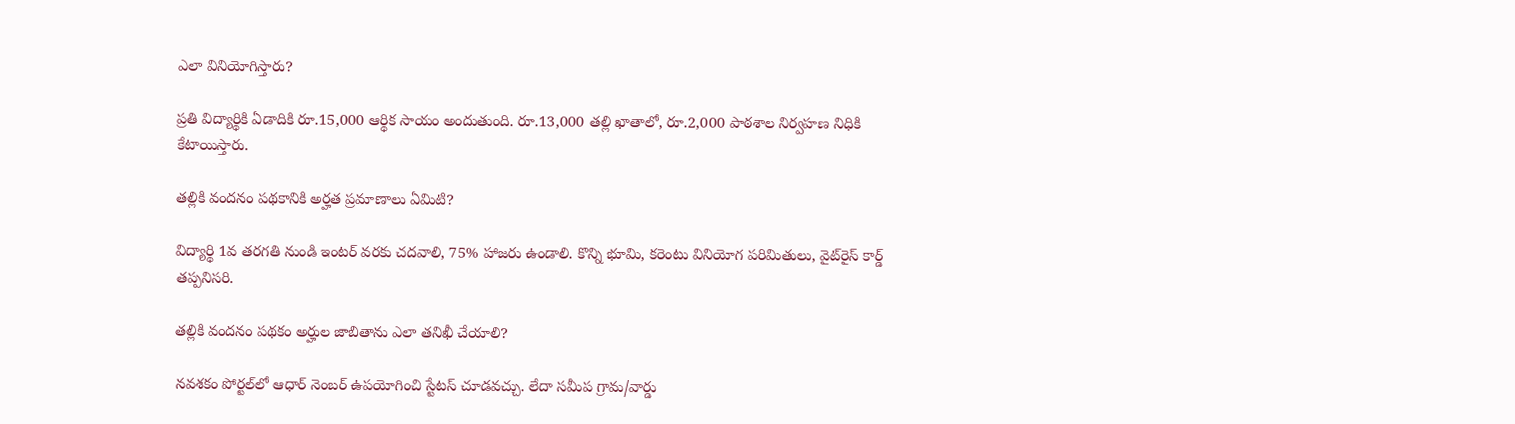ఎలా వినియోగిస్తారు?

ప్రతి విద్యార్థికి ఏడాదికి రూ.15,000 ఆర్థిక సాయం అందుతుంది. రూ.13,000 తల్లి ఖాతాలో, రూ.2,000 పాఠశాల నిర్వహణ నిధికి కేటాయిస్తారు.

తల్లికి వందనం పథకానికి అర్హత ప్రమాణాలు ఏమిటి?

విద్యార్థి 1వ తరగతి నుండి ఇంటర్ వరకు చదవాలి, 75% హాజరు ఉండాలి. కొన్ని భూమి, కరెంటు వినియోగ పరిమితులు, వైట్‌రైస్ కార్డ్ తప్పనిసరి.

తల్లికి వందనం పథకం అర్హుల జాబితాను ఎలా తనిఖీ చేయాలి?

నవశకం పోర్టల్‌లో ఆధార్ నెంబర్ ఉపయోగించి స్టేటస్ చూడవచ్చు. లేదా సమీప గ్రామ/వార్డు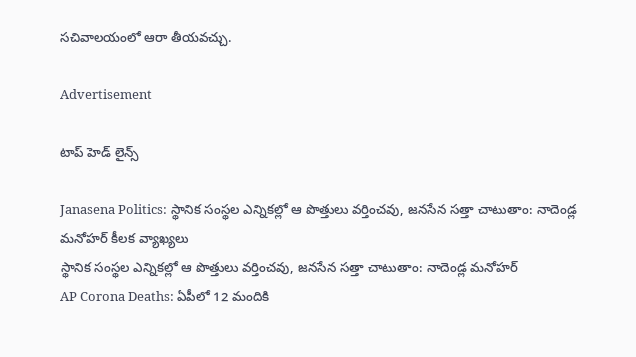సచివాలయంలో ఆరా తీయవచ్చు.

Advertisement

టాప్ హెడ్ లైన్స్

Janasena Politics: స్థానిక సంస్థల ఎన్నికల్లో ఆ పొత్తులు వర్తించవు, జనసేన సత్తా చాటుతాం: నాదెండ్ల మనోహర్ కీలక వ్యాఖ్యలు
స్థానిక సంస్థల ఎన్నికల్లో ఆ పొత్తులు వర్తించవు, జనసేన సత్తా చాటుతాం: నాదెండ్ల మనోహర్
AP Corona Deaths: ఏపీలో 12 మందికి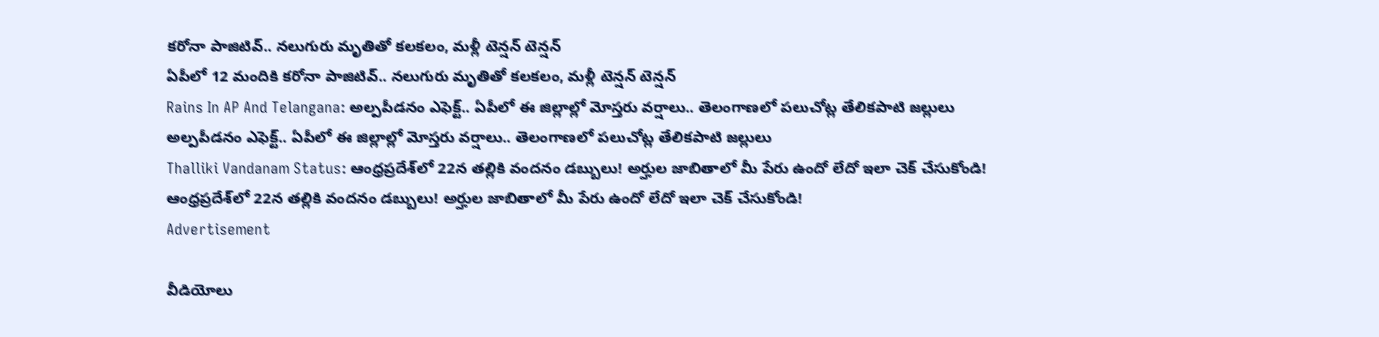కరోనా పాజిటివ్.. నలుగురు మృతితో కలకలం, మళ్లీ టెన్షన్ టెన్షన్
ఏపీలో 12 మందికి కరోనా పాజిటివ్.. నలుగురు మృతితో కలకలం, మళ్లీ టెన్షన్ టెన్షన్
Rains In AP And Telangana: అల్పపీడనం ఎఫెక్ట్.. ఏపీలో ఈ జిల్లాల్లో మోస్తరు వర్షాలు.. తెలంగాణలో పలుచోట్ల తేలికపాటి జల్లులు
అల్పపీడనం ఎఫెక్ట్.. ఏపీలో ఈ జిల్లాల్లో మోస్తరు వర్షాలు.. తెలంగాణలో పలుచోట్ల తేలికపాటి జల్లులు
Thalliki Vandanam Status: ఆంధ్రప్రదేశ్‌లో 22న తల్లికి వందనం డబ్బులు! అర్హుల జాబితాలో మీ పేరు ఉందో లేదో ఇలా చెక్ చేసుకోండి!
ఆంధ్రప్రదేశ్‌లో 22న తల్లికి వందనం డబ్బులు! అర్హుల జాబితాలో మీ పేరు ఉందో లేదో ఇలా చెక్ చేసుకోండి!
Advertisement

వీడియోలు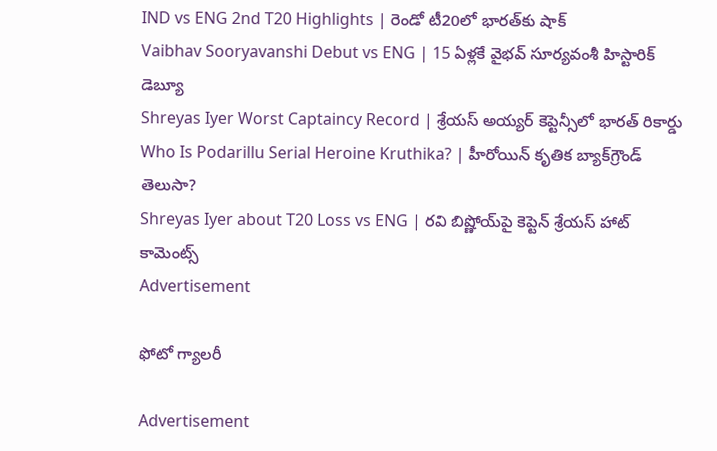IND vs ENG 2nd T20 Highlights | రెండో టీ20లో భారత్‌కు షాక్
Vaibhav Sooryavanshi Debut vs ENG | 15 ఏళ్లకే వైభవ్ సూర్యవంశీ హిస్టారిక్ డెబ్యూ
Shreyas Iyer Worst Captaincy Record | శ్రేయస్ అయ్యర్ కెప్టెన్సీలో భారత్ రికార్డు
Who Is Podarillu Serial Heroine Kruthika? | హీరోయిన్ కృతిక బ్యాక్‌గ్రౌండ్ తెలుసా?
Shreyas Iyer about T20 Loss vs ENG | రవి బిష్ణోయ్‌పై కెప్టెన్ శ్రేయస్ హాట్ కామెంట్స్
Advertisement

ఫోటో గ్యాలరీ

Advertisement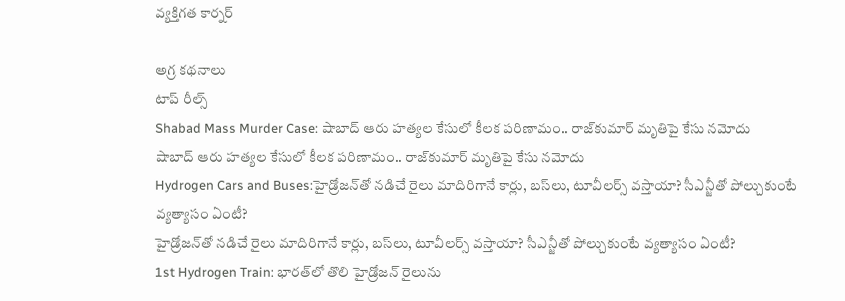వ్యక్తిగత కార్నర్

అగ్ర కథనాలు
టాప్ రీల్స్
Shabad Mass Murder Case: షాబాద్‌ ఆరు హత్యల కేసులో కీలక పరిణామం.. రాజ్‌కుమార్ మృతిపై కేసు నమోదు
షాబాద్‌ ఆరు హత్యల కేసులో కీలక పరిణామం.. రాజ్‌కుమార్ మృతిపై కేసు నమోదు
Hydrogen Cars and Buses:హైడ్రోజన్‌తో నడిచే రైలు మాదిరిగానే కార్లు, బస్‌లు, టూవీలర్స్‌ వస్తాయా? సీఎన్జీతో పోల్చుకుంటే వ్యత్యాసం ఏంటీ?
హైడ్రోజన్‌తో నడిచే రైలు మాదిరిగానే కార్లు, బస్‌లు, టూవీలర్స్‌ వస్తాయా? సీఎన్జీతో పోల్చుకుంటే వ్యత్యాసం ఏంటీ?
1st Hydrogen Train: భారత్‌లో తొలి హైడ్రోజన్ రైలును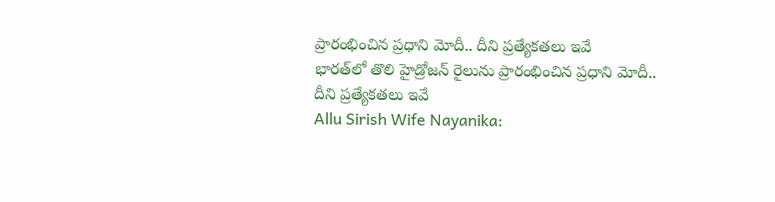ప్రారంభించిన ప్రధాని మోదీ.. దీని ప్రత్యేకతలు ఇవే
భారత్‌లో తొలి హైడ్రోజన్ రైలును ప్రారంభించిన ప్రధాని మోదీ.. దీని ప్రత్యేకతలు ఇవే
Allu Sirish Wife Nayanika: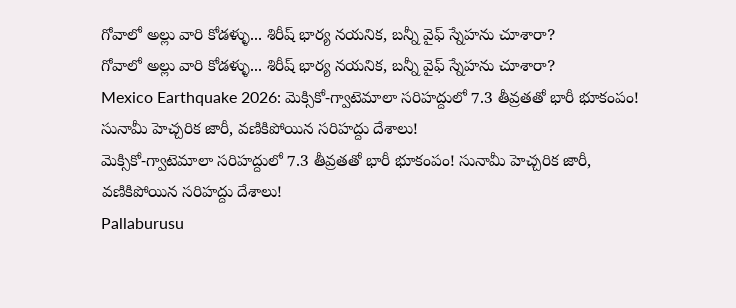గోవాలో అల్లు వారి కోడళ్ళు... శిరీష్ భార్య నయనిక, బన్నీ వైఫ్ స్నేహను చూశారా?
గోవాలో అల్లు వారి కోడళ్ళు... శిరీష్ భార్య నయనిక, బన్నీ వైఫ్ స్నేహను చూశారా?
Mexico Earthquake 2026: మెక్సికో-గ్వాటెమాలా సరిహద్దులో 7.3 తీవ్రతతో భారీ భూకంపం! సునామీ హెచ్చరిక జారీ, వణికిపోయిన సరిహద్దు దేశాలు!
మెక్సికో-గ్వాటెమాలా సరిహద్దులో 7.3 తీవ్రతతో భారీ భూకంపం! సునామీ హెచ్చరిక జారీ, వణికిపోయిన సరిహద్దు దేశాలు!
Pallaburusu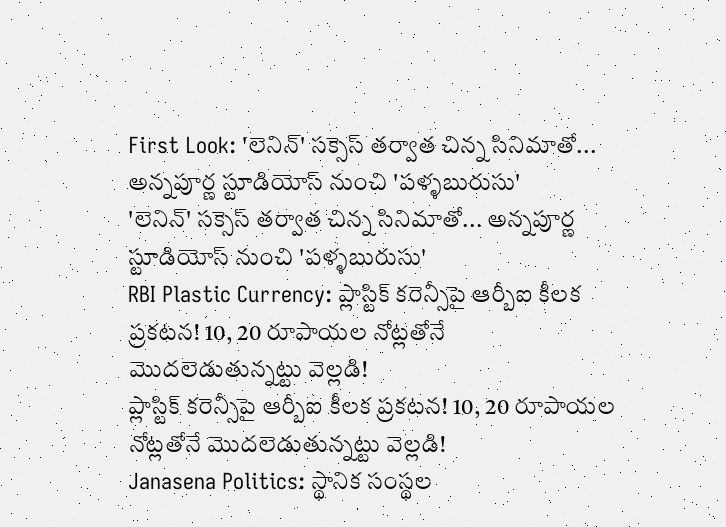First Look: 'లెనిన్' సక్సెస్ తర్వాత చిన్న సినిమాతో... అన్నపూర్ణ స్టూడియోస్ నుంచి 'పళ్ళబురుసు'
'లెనిన్' సక్సెస్ తర్వాత చిన్న సినిమాతో... అన్నపూర్ణ స్టూడియోస్ నుంచి 'పళ్ళబురుసు'
RBI Plastic Currency: ప్లాస్టిక్ కరెన్సీపై ఆర్బీఐ కీలక ప్రకటన! 10, 20 రూపాయల నోట్లతోనే మొదలెడుతున్నట్టు వెల్లడి!
ప్లాస్టిక్ కరెన్సీపై ఆర్బీఐ కీలక ప్రకటన! 10, 20 రూపాయల నోట్లతోనే మొదలెడుతున్నట్టు వెల్లడి!
Janasena Politics: స్థానిక సంస్థల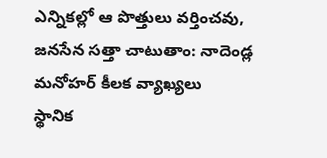ఎన్నికల్లో ఆ పొత్తులు వర్తించవు, జనసేన సత్తా చాటుతాం: నాదెండ్ల మనోహర్ కీలక వ్యాఖ్యలు
స్థానిక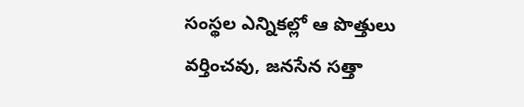సంస్థల ఎన్నికల్లో ఆ పొత్తులు వర్తించవు, జనసేన సత్తా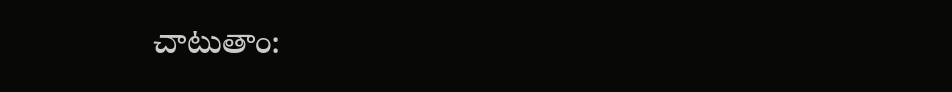చాటుతాం: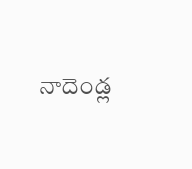నాదెండ్ల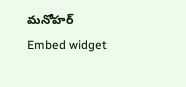మనోహర్
Embed widget